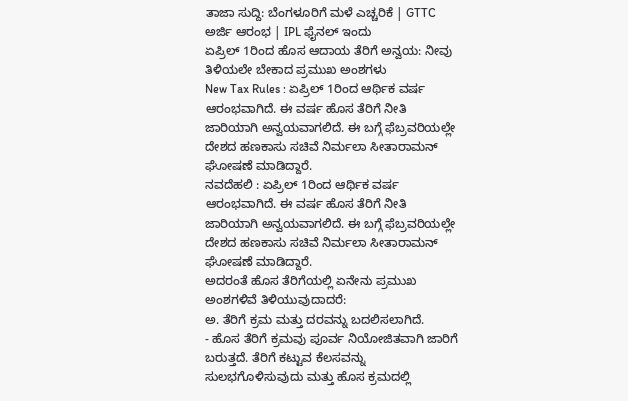ತಾಜಾ ಸುದ್ದಿ: ಬೆಂಗಳೂರಿಗೆ ಮಳೆ ಎಚ್ಚರಿಕೆ | GTTC ಅರ್ಜಿ ಆರಂಭ | IPL ಫೈನಲ್ ಇಂದು
ಏಪ್ರಿಲ್ 1ರಿಂದ ಹೊಸ ಆದಾಯ ತೆರಿಗೆ ಅನ್ವಯ: ನೀವು ತಿಳಿಯಲೇ ಬೇಕಾದ ಪ್ರಮುಖ ಅಂಶಗಳು
New Tax Rules : ಏಪ್ರಿಲ್ 1ರಿಂದ ಆರ್ಥಿಕ ವರ್ಷ ಆರಂಭವಾಗಿದೆ. ಈ ವರ್ಷ ಹೊಸ ತೆರಿಗೆ ನೀತಿ ಜಾರಿಯಾಗಿ ಅನ್ವಯವಾಗಲಿದೆ. ಈ ಬಗ್ಗೆ ಫೆಬ್ರವರಿಯಲ್ಲೇ ದೇಶದ ಹಣಕಾಸು ಸಚಿವೆ ನಿರ್ಮಲಾ ಸೀತಾರಾಮನ್ ಘೋಷಣೆ ಮಾಡಿದ್ದಾರೆ.
ನವದೆಹಲಿ : ಏಪ್ರಿಲ್ 1ರಿಂದ ಆರ್ಥಿಕ ವರ್ಷ ಆರಂಭವಾಗಿದೆ. ಈ ವರ್ಷ ಹೊಸ ತೆರಿಗೆ ನೀತಿ ಜಾರಿಯಾಗಿ ಅನ್ವಯವಾಗಲಿದೆ. ಈ ಬಗ್ಗೆ ಫೆಬ್ರವರಿಯಲ್ಲೇ ದೇಶದ ಹಣಕಾಸು ಸಚಿವೆ ನಿರ್ಮಲಾ ಸೀತಾರಾಮನ್ ಘೋಷಣೆ ಮಾಡಿದ್ದಾರೆ.
ಅದರಂತೆ ಹೊಸ ತೆರಿಗೆಯಲ್ಲಿ ಏನೇನು ಪ್ರಮುಖ ಅಂಶಗಳಿವೆ ತಿಳಿಯುವುದಾದರೆ:
ಅ. ತೆರಿಗೆ ಕ್ರಮ ಮತ್ತು ದರವನ್ನು ಬದಲಿಸಲಾಗಿದೆ.
- ಹೊಸ ತೆರಿಗೆ ಕ್ರಮವು ಪೂರ್ವ ನಿಯೋಜಿತವಾಗಿ ಜಾರಿಗೆ ಬರುತ್ತದೆ. ತೆರಿಗೆ ಕಟ್ಟುವ ಕೆಲಸವನ್ನು ಸುಲಭಗೊಳಿಸುವುದು ಮತ್ತು ಹೊಸ ಕ್ರಮದಲ್ಲಿ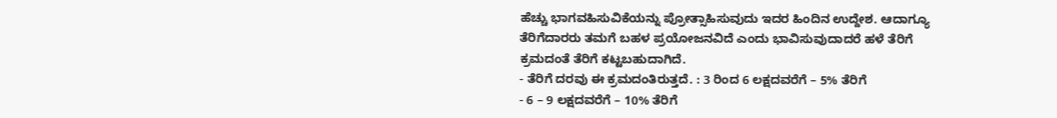ಹೆಚ್ಚು ಭಾಗವಹಿಸುವಿಕೆಯನ್ನು ಪ್ರೋತ್ಸಾಹಿಸುವುದು ಇದರ ಹಿಂದಿನ ಉದ್ದೇಶ. ಆದಾಗ್ಯೂ ತೆರಿಗೆದಾರರು ತಮಗೆ ಬಹಳ ಪ್ರಯೋಜನವಿದೆ ಎಂದು ಭಾವಿಸುವುದಾದರೆ ಹಳೆ ತೆರಿಗೆ ಕ್ರಮದಂತೆ ತೆರಿಗೆ ಕಟ್ಟಬಹುದಾಗಿದೆ.
- ತೆರಿಗೆ ದರವು ಈ ಕ್ರಮದಂತಿರುತ್ತದೆ. : 3 ರಿಂದ 6 ಲಕ್ಷದವರೆಗೆ – 5% ತೆರಿಗೆ
- 6 – 9 ಲಕ್ಷದವರೆಗೆ – 10% ತೆರಿಗೆ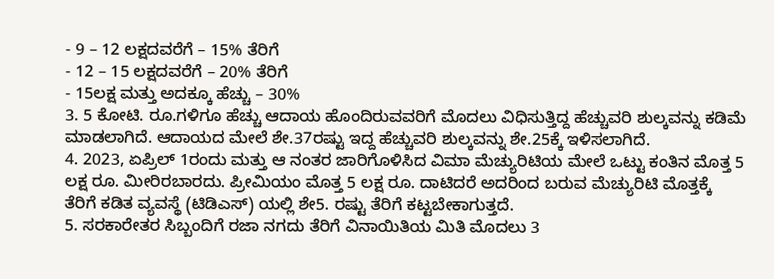- 9 – 12 ಲಕ್ಷದವರೆಗೆ – 15% ತೆರಿಗೆ
- 12 – 15 ಲಕ್ಷದವರೆಗೆ – 20% ತೆರಿಗೆ
- 15ಲಕ್ಷ ಮತ್ತು ಅದಕ್ಕೂ ಹೆಚ್ಚು – 30%
3. 5 ಕೋಟಿ. ರೂ.ಗಳಿಗೂ ಹೆಚ್ಚು ಆದಾಯ ಹೊಂದಿರುವವರಿಗೆ ಮೊದಲು ವಿಧಿಸುತ್ತಿದ್ದ ಹೆಚ್ಚುವರಿ ಶುಲ್ಕವನ್ನು ಕಡಿಮೆ ಮಾಡಲಾಗಿದೆ. ಆದಾಯದ ಮೇಲೆ ಶೇ.37ರಷ್ಟು ಇದ್ದ ಹೆಚ್ಚುವರಿ ಶುಲ್ಕವನ್ನು ಶೇ.25ಕ್ಕೆ ಇಳಿಸಲಾಗಿದೆ.
4. 2023, ಏಪ್ರಿಲ್ 1ರಂದು ಮತ್ತು ಆ ನಂತರ ಜಾರಿಗೊಳಿಸಿದ ವಿಮಾ ಮೆಚ್ಯುರಿಟಿಯ ಮೇಲೆ ಒಟ್ಟು ಕಂತಿನ ಮೊತ್ತ 5 ಲಕ್ಷ ರೂ. ಮೀರಿರಬಾರದು. ಪ್ರೀಮಿಯಂ ಮೊತ್ತ 5 ಲಕ್ಷ ರೂ. ದಾಟಿದರೆ ಅದರಿಂದ ಬರುವ ಮೆಚ್ಯುರಿಟಿ ಮೊತ್ತಕ್ಕೆ ತೆರಿಗೆ ಕಡಿತ ವ್ಯವಸ್ಥೆ (ಟಿಡಿಎಸ್) ಯಲ್ಲಿ ಶೇ5. ರಷ್ಟು ತೆರಿಗೆ ಕಟ್ಟಬೇಕಾಗುತ್ತದೆ.
5. ಸರಕಾರೇತರ ಸಿಬ್ಬಂದಿಗೆ ರಜಾ ನಗದು ತೆರಿಗೆ ವಿನಾಯಿತಿಯ ಮಿತಿ ಮೊದಲು 3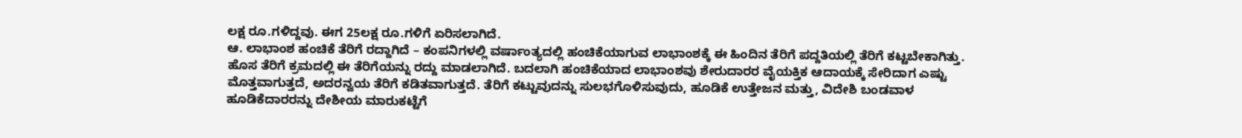ಲಕ್ಷ ರೂ.ಗಳಿದ್ದವು. ಈಗ 25ಲಕ್ಷ ರೂ.ಗಳಿಗೆ ಏರಿಸಲಾಗಿದೆ.
ಆ. ಲಾಭಾಂಶ ಹಂಚಿಕೆ ತೆರಿಗೆ ರದ್ದಾಗಿದೆ – ಕಂಪನಿಗಳಲ್ಲಿ ವರ್ಷಾಂತ್ಯದಲ್ಲಿ ಹಂಚಿಕೆಯಾಗುವ ಲಾಭಾಂಶಕ್ಕೆ ಈ ಹಿಂದಿನ ತೆರಿಗೆ ಪದ್ದತಿಯಲ್ಲಿ ತೆರಿಗೆ ಕಟ್ಟಬೇಕಾಗಿತ್ತು. ಹೊಸ ತೆರಿಗೆ ಕ್ರಮದಲ್ಲಿ ಈ ತೆರಿಗೆಯನ್ನು ರದ್ದು ಮಾಡಲಾಗಿದೆ. ಬದಲಾಗಿ ಹಂಚಿಕೆಯಾದ ಲಾಭಾಂಶವು ಶೇರುದಾರರ ವೈಯಕ್ತಿಕ ಆದಾಯಕ್ಕೆ ಸೇರಿದಾಗ ಎಷ್ಟು ಮೊತ್ತವಾಗುತ್ತದೆ, ಅದರನ್ವಯ ತೆರಿಗೆ ಕಡಿತವಾಗುತ್ತದೆ. ತೆರಿಗೆ ಕಟ್ಟುವುದನ್ನು ಸುಲಭಗೊಳಿಸುವುದು, ಹೂಡಿಕೆ ಉತ್ತೇಜನ ಮತ್ತು, ವಿದೇಶಿ ಬಂಡವಾಳ ಹೂಡಿಕೆದಾರರನ್ನು ದೇಶೀಯ ಮಾರುಕಟ್ಟೆಗೆ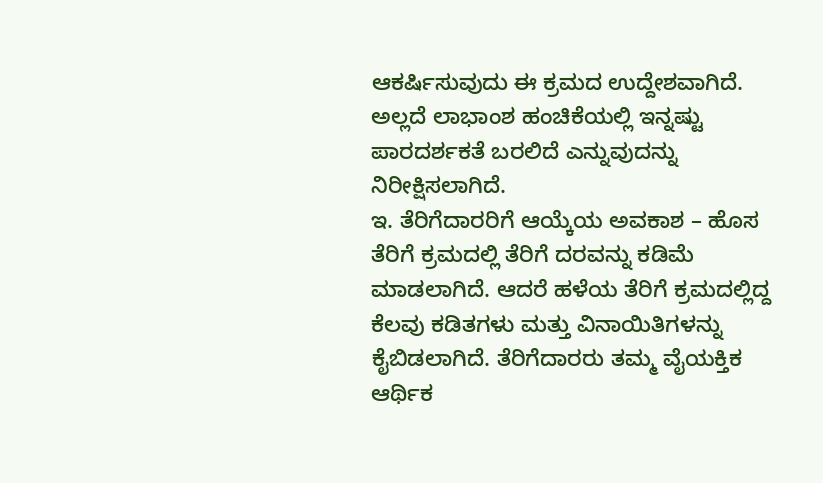ಆಕರ್ಷಿಸುವುದು ಈ ಕ್ರಮದ ಉದ್ದೇಶವಾಗಿದೆ. ಅಲ್ಲದೆ ಲಾಭಾಂಶ ಹಂಚಿಕೆಯಲ್ಲಿ ಇನ್ನಷ್ಟು ಪಾರದರ್ಶಕತೆ ಬರಲಿದೆ ಎನ್ನುವುದನ್ನು ನಿರೀಕ್ಷಿಸಲಾಗಿದೆ.
ಇ. ತೆರಿಗೆದಾರರಿಗೆ ಆಯ್ಕೆಯ ಅವಕಾಶ – ಹೊಸ ತೆರಿಗೆ ಕ್ರಮದಲ್ಲಿ ತೆರಿಗೆ ದರವನ್ನು ಕಡಿಮೆ ಮಾಡಲಾಗಿದೆ. ಆದರೆ ಹಳೆಯ ತೆರಿಗೆ ಕ್ರಮದಲ್ಲಿದ್ದ ಕೆಲವು ಕಡಿತಗಳು ಮತ್ತು ವಿನಾಯಿತಿಗಳನ್ನು ಕೈಬಿಡಲಾಗಿದೆ. ತೆರಿಗೆದಾರರು ತಮ್ಮ ವೈಯಕ್ತಿಕ ಆರ್ಥಿಕ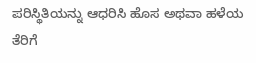ಪರಿಸ್ಥಿತಿಯನ್ನು ಆಧರಿಸಿ ಹೊಸ ಅಥವಾ ಹಳೆಯ ತೆರಿಗೆ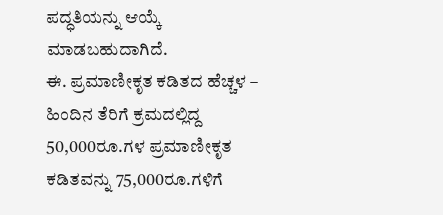ಪದ್ಧತಿಯನ್ನು ಆಯ್ಕೆ ಮಾಡಬಹುದಾಗಿದೆ.
ಈ. ಪ್ರಮಾಣೀಕೃತ ಕಡಿತದ ಹೆಚ್ಚಳ – ಹಿಂದಿನ ತೆರಿಗೆ ಕ್ರಮದಲ್ಲಿದ್ದ 50,000ರೂ.ಗಳ ಪ್ರಮಾಣೀಕೃತ ಕಡಿತವನ್ನು 75,000ರೂ.ಗಳಿಗೆ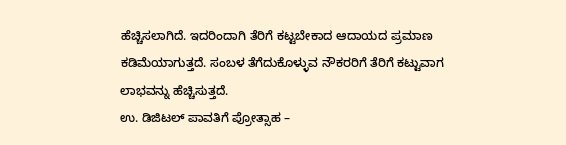ಹೆಚ್ಚಿಸಲಾಗಿದೆ. ಇದರಿಂದಾಗಿ ತೆರಿಗೆ ಕಟ್ಟಬೇಕಾದ ಆದಾಯದ ಪ್ರಮಾಣ ಕಡಿಮೆಯಾಗುತ್ತದೆ. ಸಂಬಳ ತೆಗೆದುಕೊಳ್ಳುವ ನೌಕರರಿಗೆ ತೆರಿಗೆ ಕಟ್ಟುವಾಗ ಲಾಭವನ್ನು ಹೆಚ್ಚಿಸುತ್ತದೆ.
ಉ. ಡಿಜಿಟಲ್ ಪಾವತಿಗೆ ಪ್ರೋತ್ಸಾಹ –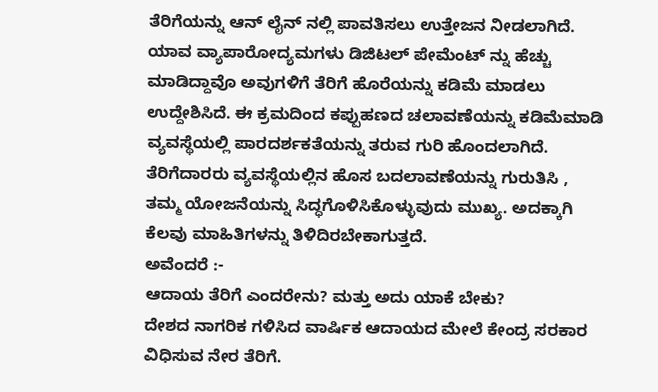ತೆರಿಗೆಯನ್ನು ಆನ್ ಲೈನ್ ನಲ್ಲಿ ಪಾವತಿಸಲು ಉತ್ತೇಜನ ನೀಡಲಾಗಿದೆ. ಯಾವ ವ್ಯಾಪಾರೋದ್ಯಮಗಳು ಡಿಜಿಟಲ್ ಪೇಮೆಂಟ್ ನ್ನು ಹೆಚ್ಚು ಮಾಡಿದ್ದಾವೊ ಅವುಗಳಿಗೆ ತೆರಿಗೆ ಹೊರೆಯನ್ನು ಕಡಿಮೆ ಮಾಡಲು ಉದ್ದೇಶಿಸಿದೆ. ಈ ಕ್ರಮದಿಂದ ಕಪ್ಪುಹಣದ ಚಲಾವಣೆಯನ್ನು ಕಡಿಮೆಮಾಡಿ ವ್ಯವಸ್ಥೆಯಲ್ಲಿ ಪಾರದರ್ಶಕತೆಯನ್ನು ತರುವ ಗುರಿ ಹೊಂದಲಾಗಿದೆ.
ತೆರಿಗೆದಾರರು ವ್ಯವಸ್ಥೆಯಲ್ಲಿನ ಹೊಸ ಬದಲಾವಣೆಯನ್ನು ಗುರುತಿಸಿ , ತಮ್ಮ ಯೋಜನೆಯನ್ನು ಸಿದ್ಧಗೊಳಿಸಿಕೊಳ್ಳುವುದು ಮುಖ್ಯ. ಅದಕ್ಕಾಗಿ ಕೆಲವು ಮಾಹಿತಿಗಳನ್ನು ತಿಳಿದಿರಬೇಕಾಗುತ್ತದೆ.
ಅವೆಂದರೆ :-
ಆದಾಯ ತೆರಿಗೆ ಎಂದರೇನು? ಮತ್ತು ಅದು ಯಾಕೆ ಬೇಕು?
ದೇಶದ ನಾಗರಿಕ ಗಳಿಸಿದ ವಾರ್ಷಿಕ ಆದಾಯದ ಮೇಲೆ ಕೇಂದ್ರ ಸರಕಾರ ವಿಧಿಸುವ ನೇರ ತೆರಿಗೆ.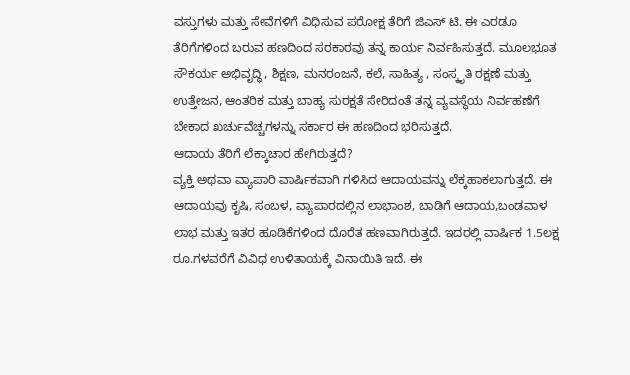ವಸ್ತುಗಳು ಮತ್ತು ಸೇವೆಗಳಿಗೆ ವಿಧಿಸುವ ಪರೋಕ್ಷ ತೆರಿಗೆ ಜಿಎಸ್ ಟಿ. ಈ ಎರಡೂ ತೆರಿಗೆಗಳಿಂದ ಬರುವ ಹಣದಿಂದ ಸರಕಾರವು ತನ್ನ ಕಾರ್ಯ ನಿರ್ವಹಿಸುತ್ತದೆ. ಮೂಲಭೂತ ಸೌಕರ್ಯ ಅಭಿವೃದ್ಧಿ, ಶಿಕ್ಷಣ, ಮನರಂಜನೆ, ಕಲೆ, ಸಾಹಿತ್ಯ , ಸಂಸ್ಕೃತಿ ರಕ್ಷಣೆ ಮತ್ತು ಉತ್ತೇಜನ, ಆಂತರಿಕ ಮತ್ತು ಬಾಹ್ಯ ಸುರಕ್ಷತೆ ಸೇರಿದಂತೆ ತನ್ನ ವ್ಯವಸ್ಥೆಯ ನಿರ್ವಹಣೆಗೆ ಬೇಕಾದ ಖರ್ಚುವೆಚ್ಚಗಳನ್ನು ಸರ್ಕಾರ ಈ ಹಣದಿಂದ ಭರಿಸುತ್ತದೆ.
ಆದಾಯ ತೆರಿಗೆ ಲೆಕ್ಕಾಚಾರ ಹೇಗಿರುತ್ತದೆ?
ವ್ಯಕ್ತಿ ಅಥವಾ ವ್ಯಾಪಾರಿ ವಾರ್ಷಿಕವಾಗಿ ಗಳಿಸಿದ ಆದಾಯವನ್ನು ಲೆಕ್ಕಹಾಕಲಾಗುತ್ತದೆ. ಈ ಆದಾಯವು ಕೃಷಿ, ಸಂಬಳ, ವ್ಯಾಪಾರದಲ್ಲಿನ ಲಾಭಾಂಶ, ಬಾಡಿಗೆ ಆದಾಯ,ಬಂಡವಾಳ ಲಾಭ ಮತ್ತು ಇತರ ಹೂಡಿಕೆಗಳಿಂದ ದೊರೆತ ಹಣವಾಗಿರುತ್ತದೆ. ಇದರಲ್ಲಿ ವಾರ್ಷಿಕ 1.5ಲಕ್ಷ ರೂ.ಗಳವರೆಗೆ ವಿವಿಧ ಉಳಿತಾಯಕ್ಕೆ ವಿನಾಯಿತಿ ಇದೆ. ಈ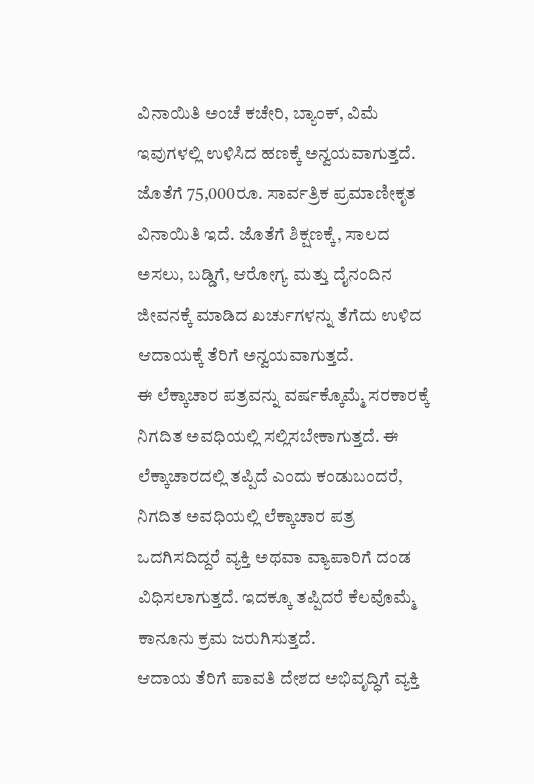ವಿನಾಯಿತಿ ಅಂಚೆ ಕಚೇರಿ, ಬ್ಯಾಂಕ್, ವಿಮೆ ಇವುಗಳಲ್ಲಿ ಉಳಿಸಿದ ಹಣಕ್ಕೆ ಅನ್ವಯವಾಗುತ್ತದೆ. ಜೊತೆಗೆ 75,000ರೂ. ಸಾರ್ವತ್ರಿಕ ಪ್ರಮಾಣೀಕೃತ ವಿನಾಯಿತಿ ಇದೆ. ಜೊತೆಗೆ ಶಿಕ್ಷಣಕ್ಕೆ, ಸಾಲದ ಅಸಲು, ಬಡ್ಡಿಗೆ, ಆರೋಗ್ಯ ಮತ್ತು ದೈನಂದಿನ ಜೀವನಕ್ಕೆ ಮಾಡಿದ ಖರ್ಚುಗಳನ್ನು ತೆಗೆದು ಉಳಿದ ಆದಾಯಕ್ಕೆ ತೆರಿಗೆ ಅನ್ವಯವಾಗುತ್ತದೆ.
ಈ ಲೆಕ್ಕಾಚಾರ ಪತ್ರವನ್ನು ವರ್ಷಕ್ಕೊಮ್ಮೆ ಸರಕಾರಕ್ಕೆ ನಿಗದಿತ ಅವಧಿಯಲ್ಲಿ ಸಲ್ಲಿಸಬೇಕಾಗುತ್ತದೆ. ಈ ಲೆಕ್ಕಾಚಾರದಲ್ಲಿ ತಪ್ಪಿದೆ ಎಂದು ಕಂಡುಬಂದರೆ, ನಿಗದಿತ ಅವಧಿಯಲ್ಲಿ ಲೆಕ್ಕಾಚಾರ ಪತ್ರ ಒದಗಿಸದಿದ್ದರೆ ವ್ಯಕ್ತಿ ಅಥವಾ ವ್ಯಾಪಾರಿಗೆ ದಂಡ ವಿಧಿಸಲಾಗುತ್ತದೆ. ಇದಕ್ಕೂ ತಪ್ಪಿದರೆ ಕೆಲವೊಮ್ಮೆ ಕಾನೂನು ಕ್ರಮ ಜರುಗಿಸುತ್ತದೆ.
ಆದಾಯ ತೆರಿಗೆ ಪಾವತಿ ದೇಶದ ಅಭಿವೃದ್ಧಿಗೆ ವ್ಯಕ್ತಿ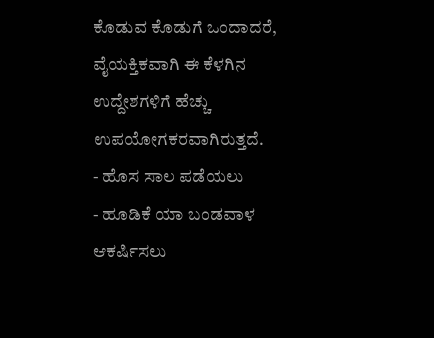ಕೊಡುವ ಕೊಡುಗೆ ಒಂದಾದರೆ, ವೈಯಕ್ತಿಕವಾಗಿ ಈ ಕೆಳಗಿನ ಉದ್ದೇಶಗಳಿಗೆ ಹೆಚ್ಚು ಉಪಯೋಗಕರವಾಗಿರುತ್ತದೆ.
- ಹೊಸ ಸಾಲ ಪಡೆಯಲು
- ಹೂಡಿಕೆ ಯಾ ಬಂಡವಾಳ ಆಕರ್ಷಿಸಲು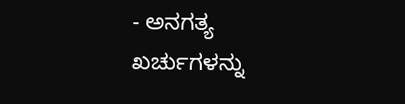- ಅನಗತ್ಯ ಖರ್ಚುಗಳನ್ನು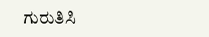ಗುರುತಿಸಿ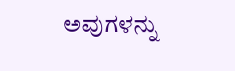ಅವುಗಳನ್ನು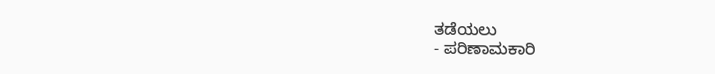ತಡೆಯಲು
- ಪರಿಣಾಮಕಾರಿ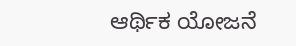ಆರ್ಥಿಕ ಯೋಜನೆ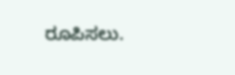ರೂಪಿಸಲು.